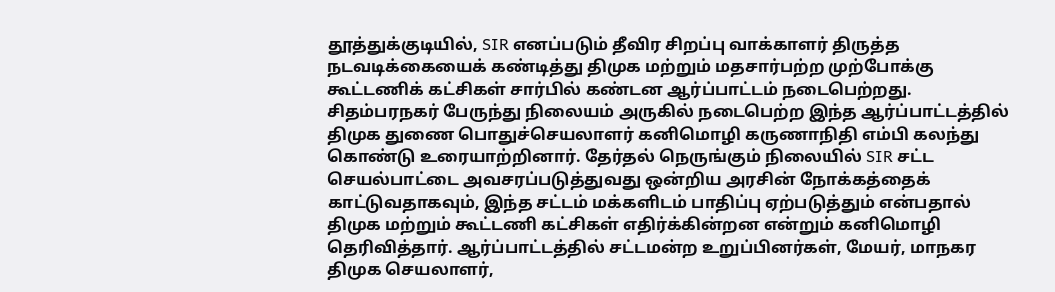தூத்துக்குடியில், SIR எனப்படும் தீவிர சிறப்பு வாக்காளர் திருத்த நடவடிக்கையைக் கண்டித்து திமுக மற்றும் மதசார்பற்ற முற்போக்கு கூட்டணிக் கட்சிகள் சார்பில் கண்டன ஆர்ப்பாட்டம் நடைபெற்றது. சிதம்பரநகர் பேருந்து நிலையம் அருகில் நடைபெற்ற இந்த ஆர்ப்பாட்டத்தில் திமுக துணை பொதுச்செயலாளர் கனிமொழி கருணாநிதி எம்பி கலந்து கொண்டு உரையாற்றினார். தேர்தல் நெருங்கும் நிலையில் SIR சட்ட செயல்பாட்டை அவசரப்படுத்துவது ஒன்றிய அரசின் நோக்கத்தைக் காட்டுவதாகவும், இந்த சட்டம் மக்களிடம் பாதிப்பு ஏற்படுத்தும் என்பதால் திமுக மற்றும் கூட்டணி கட்சிகள் எதிர்க்கின்றன என்றும் கனிமொழி தெரிவித்தார். ஆர்ப்பாட்டத்தில் சட்டமன்ற உறுப்பினர்கள், மேயர், மாநகர திமுக செயலாளர்,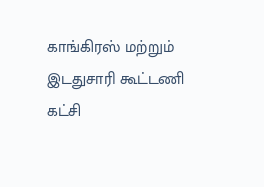காங்கிரஸ் மற்றும் இடதுசாரி கூட்டணி கட்சி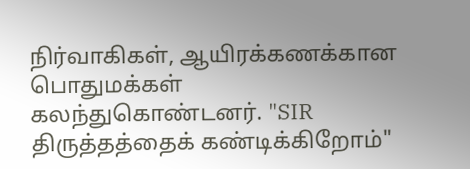நிர்வாகிகள், ஆயிரக்கணக்கான பொதுமக்கள் கலந்துகொண்டனர். "SIR திருத்தத்தைக் கண்டிக்கிறோம்"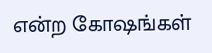என்ற கோஷங்கள்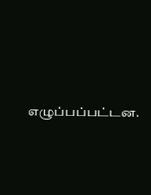எழுப்பப்பட்டன.